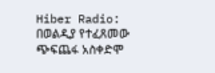Hiber Radio: በወልዲያ የተፈጸመው ጭፍጨፋ አስቀድሞ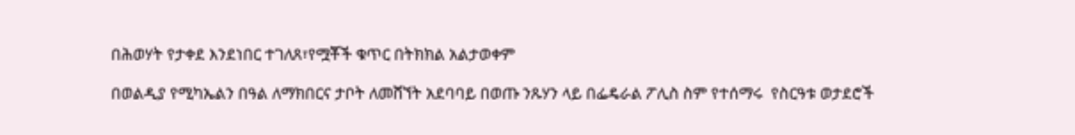በሕወሃት የታቀደ እንደነበር ተገለጸ፣የሟቾች ቁጥር በትክክል አልታወቀም

በወልዲያ የሚካኤልን በዓል ለማክበርና ታቦት ለመሸኘት አደባባይ በወጡ ንጹሃን ላይ በፌዴራል ፖሊስ ስም የተሰማሩ  የስርዓቱ ወታደሮች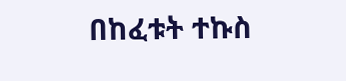በከፈቱት ተኩስ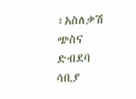፣አስለቃሽ ጭስና ድብደባ ሳቢያ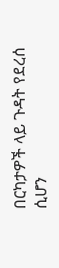በርካታዎች ላይ ጉዳት የደረሰ ሲሆን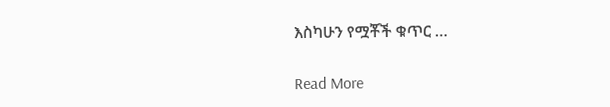እስካሁን የሟቾች ቁጥር …

Read More